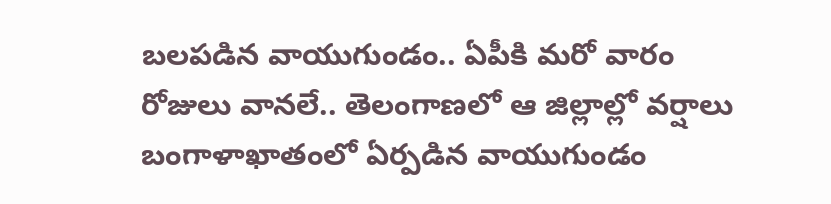బలపడిన వాయుగుండం.. ఏపీకి మరో వారం రోజులు వానలే.. తెలంగాణలో ఆ జిల్లాల్లో వర్షాలు
బంగాళాఖాతంలో ఏర్పడిన వాయుగుండం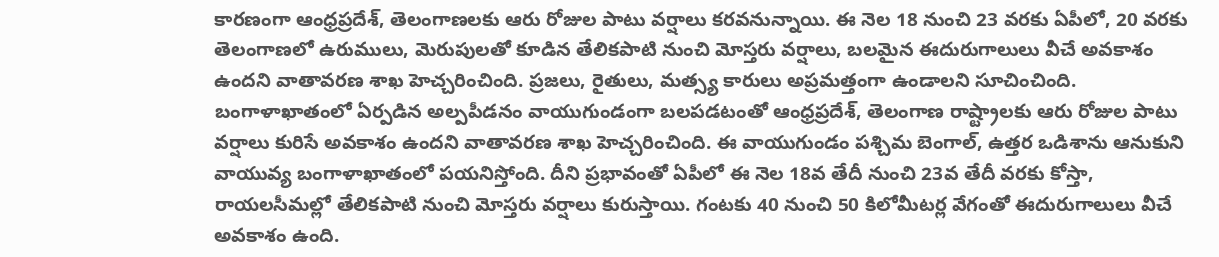కారణంగా ఆంధ్రప్రదేశ్, తెలంగాణలకు ఆరు రోజుల పాటు వర్షాలు కరవనున్నాయి. ఈ నెల 18 నుంచి 23 వరకు ఏపీలో, 20 వరకు తెలంగాణలో ఉరుములు, మెరుపులతో కూడిన తేలికపాటి నుంచి మోస్తరు వర్షాలు, బలమైన ఈదురుగాలులు వీచే అవకాశం ఉందని వాతావరణ శాఖ హెచ్చరించింది. ప్రజలు, రైతులు, మత్స్య కారులు అప్రమత్తంగా ఉండాలని సూచించింది.
బంగాళాఖాతంలో ఏర్పడిన అల్పపీడనం వాయుగుండంగా బలపడటంతో ఆంధ్రప్రదేశ్, తెలంగాణ రాష్ట్రాలకు ఆరు రోజుల పాటు వర్షాలు కురిసే అవకాశం ఉందని వాతావరణ శాఖ హెచ్చరించింది. ఈ వాయుగుండం పశ్చిమ బెంగాల్, ఉత్తర ఒడిశాను ఆనుకుని వాయువ్య బంగాళాఖాతంలో పయనిస్తోంది. దీని ప్రభావంతో ఏపీలో ఈ నెల 18వ తేదీ నుంచి 23వ తేదీ వరకు కోస్తా, రాయలసీమల్లో తేలికపాటి నుంచి మోస్తరు వర్షాలు కురుస్తాయి. గంటకు 40 నుంచి 50 కిలోమీటర్ల వేగంతో ఈదురుగాలులు వీచే అవకాశం ఉంది.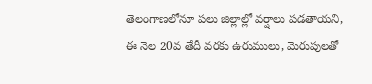తెలంగాణలోనూ పలు జిల్లాల్లో వర్షాలు పడతాయని, ఈ నెల 20వ తేదీ వరకు ఉరుములు, మెరుపులతో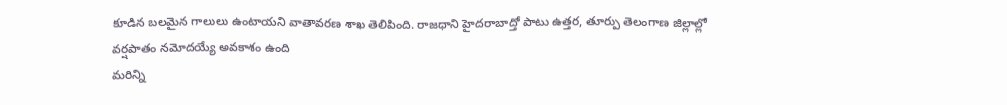కూడిన బలమైన గాలులు ఉంటాయని వాతావరణ శాఖ తెలిపింది. రాజధాని హైదరాబాద్తో పాటు ఉత్తర, తూర్పు తెలంగాణ జిల్లాల్లో వర్షపాతం నమోదయ్యే అవకాశం ఉంది
మరిన్ని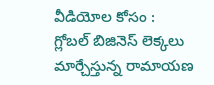వీడియోల కోసం :
గ్లోబల్ బిజినెస్ లెక్కలు మార్చేస్తున్న రామాయణ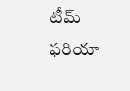టీమ్
ఫరియా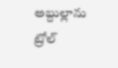అబ్దుల్లాను ట్రోల్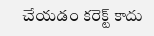చేయడం కరెక్ట్ కాదు